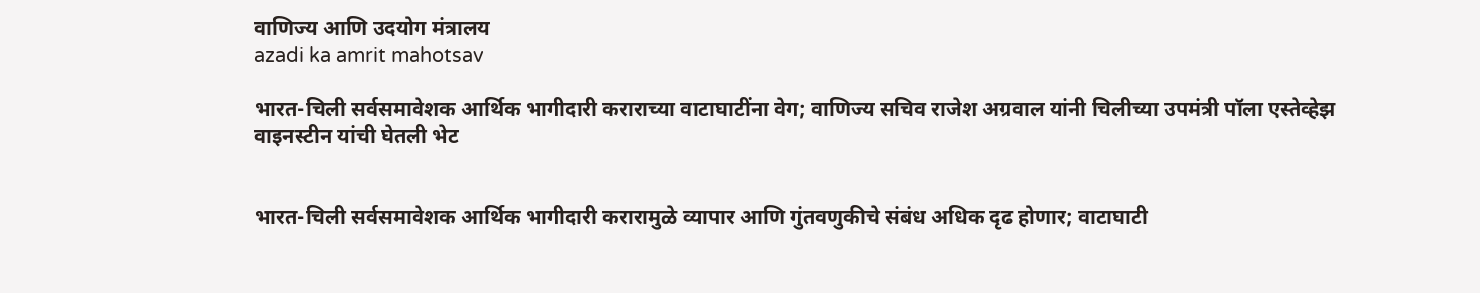वाणिज्य आणि उदयोग मंत्रालय
azadi ka amrit mahotsav

भारत-चिली सर्वसमावेशक आर्थिक भागीदारी कराराच्या वाटाघाटींना वेग; वाणिज्य सचिव राजेश अग्रवाल यांनी चिलीच्या उपमंत्री पॉला एस्तेव्हेझ वाइनस्टीन यांची घेतली भेट


भारत-चिली सर्वसमावेशक आर्थिक भागीदारी करारामुळे व्यापार आणि गुंतवणुकीचे संबंध अधिक दृढ होणार; वाटाघाटी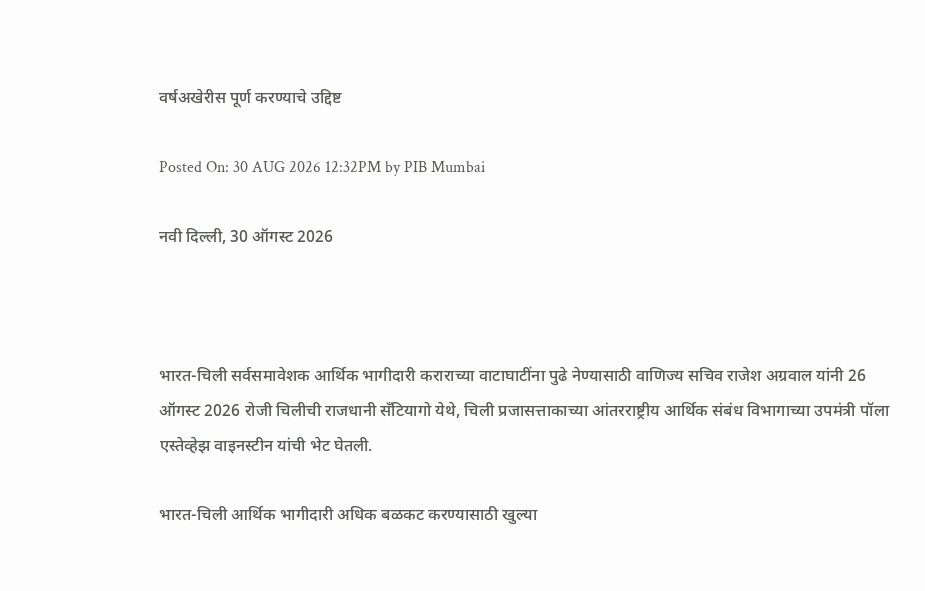वर्षअखेरीस पूर्ण करण्याचे उद्दिष्ट

Posted On: 30 AUG 2026 12:32PM by PIB Mumbai

नवी दिल्‍ली, 30 ऑगस्‍ट 2026



भारत-चिली सर्वसमावेशक आर्थिक भागीदारी कराराच्या वाटाघाटींना पुढे नेण्यासाठी वाणिज्य सचिव राजेश अग्रवाल यांनी 26 ऑगस्ट 2026 रोजी चिलीची राजधानी सॅंटियागो येथे, चिली प्रजासत्ताकाच्या आंतरराष्ट्रीय आर्थिक संबंध विभागाच्या उपमंत्री पॉला एस्तेव्हेझ वाइनस्टीन यांची भेट घेतली.

भारत-चिली आर्थिक भागीदारी अधिक बळकट करण्यासाठी खुल्या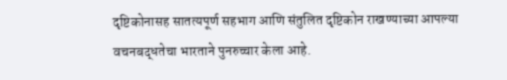दृष्टिकोनासह सातत्यपूर्ण सहभाग आणि संतुलित दृष्टिकोन राखण्याच्या आपल्या वचनबद्धतेचा भारताने पुनरुच्चार केला आहे.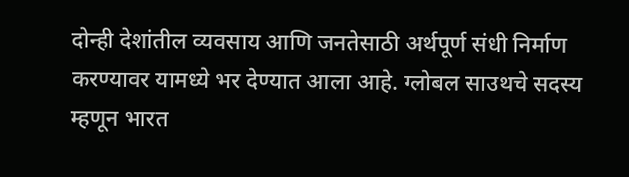दोन्ही देशांतील व्यवसाय आणि जनतेसाठी अर्थपूर्ण संधी निर्माण करण्यावर यामध्ये भर देण्यात आला आहे. ग्लोबल साउथचे सदस्य म्हणून भारत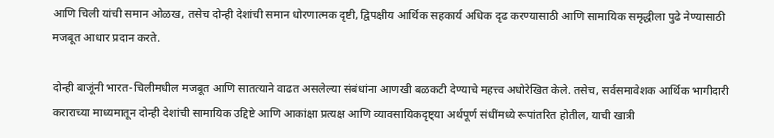आणि चिली यांची समान ओळख, तसेच दोन्ही देशांची समान धोरणात्मक दृष्टी, द्विपक्षीय आर्थिक सहकार्य अधिक दृढ करण्यासाठी आणि सामायिक समृद्धीला पुढे नेण्यासाठी मजबूत आधार प्रदान करते.

दोन्ही बाजूंनी भारत-चिलीमधील मजबूत आणि सातत्याने वाढत असलेल्या संबंधांना आणखी बळकटी देण्याचे महत्त्व अधोरेखित केले. तसेच, सर्वसमावेशक आर्थिक भागीदारी कराराच्या माध्यमातून दोन्ही देशांची सामायिक उद्दिष्टे आणि आकांक्षा प्रत्यक्ष आणि व्यावसायिकदृष्ट्या अर्थपूर्ण संधींमध्ये रूपांतरित होतील, याची खात्री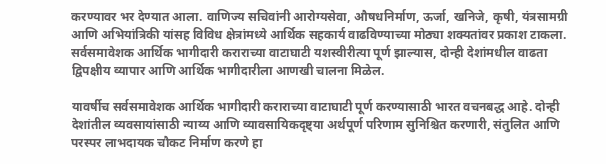करण्यावर भर देण्यात आला. वाणिज्य सचिवांनी आरोग्यसेवा, औषधनिर्माण, ऊर्जा, खनिजे, कृषी, यंत्रसामग्री आणि अभियांत्रिकी यांसह विविध क्षेत्रांमध्ये आर्थिक सहकार्य वाढविण्याच्या मोठ्या शक्यतांवर प्रकाश टाकला. सर्वसमावेशक आर्थिक भागीदारी कराराच्या वाटाघाटी यशस्वीरीत्या पूर्ण झाल्यास, दोन्ही देशांमधील वाढता द्विपक्षीय व्यापार आणि आर्थिक भागीदारीला आणखी चालना मिळेल.

यावर्षीच सर्वसमावेशक आर्थिक भागीदारी कराराच्या वाटाघाटी पूर्ण करण्यासाठी भारत वचनबद्ध आहे. दोन्ही देशांतील व्यवसायांसाठी न्याय्य आणि व्यावसायिकदृष्ट्या अर्थपूर्ण परिणाम सुनिश्चित करणारी, संतुलित आणि परस्पर लाभदायक चौकट निर्माण करणे हा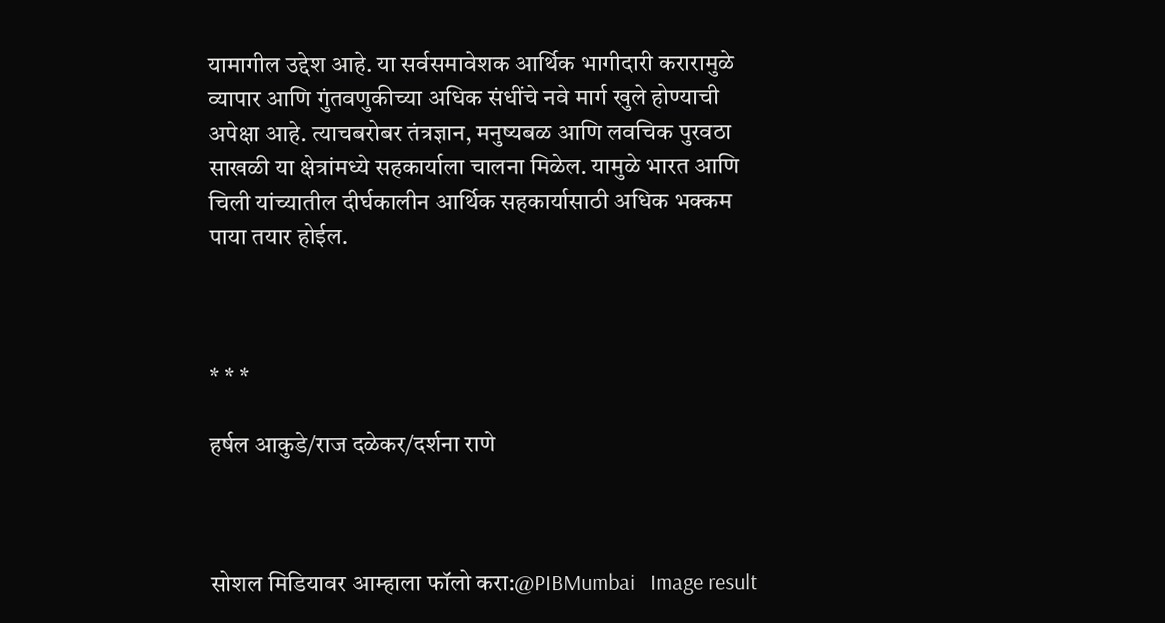यामागील उद्देश आहे. या सर्वसमावेशक आर्थिक भागीदारी करारामुळे व्यापार आणि गुंतवणुकीच्या अधिक संधींचे नवे मार्ग खुले होण्याची अपेक्षा आहे. त्याचबरोबर तंत्रज्ञान, मनुष्यबळ आणि लवचिक पुरवठा साखळी या क्षेत्रांमध्ये सहकार्याला चालना मिळेल. यामुळे भारत आणि चिली यांच्यातील दीर्घकालीन आर्थिक सहकार्यासाठी अधिक भक्कम पाया तयार होईल.



* * *

हर्षल आकुडे/राज दळेकर/दर्शना राणे



सोशल मिडियावर आम्हाला फॉलो करा:@PIBMumbai   Image result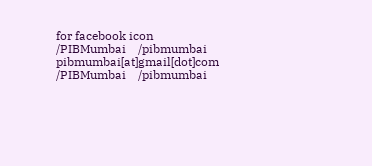for facebook icon /PIBMumbai    /pibmumbai  pibmumbai[at]gmail[dot]com  /PIBMumbai    /pibmumbai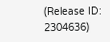(Release ID: 2304636)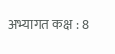अभ्यागत कक्ष : 8